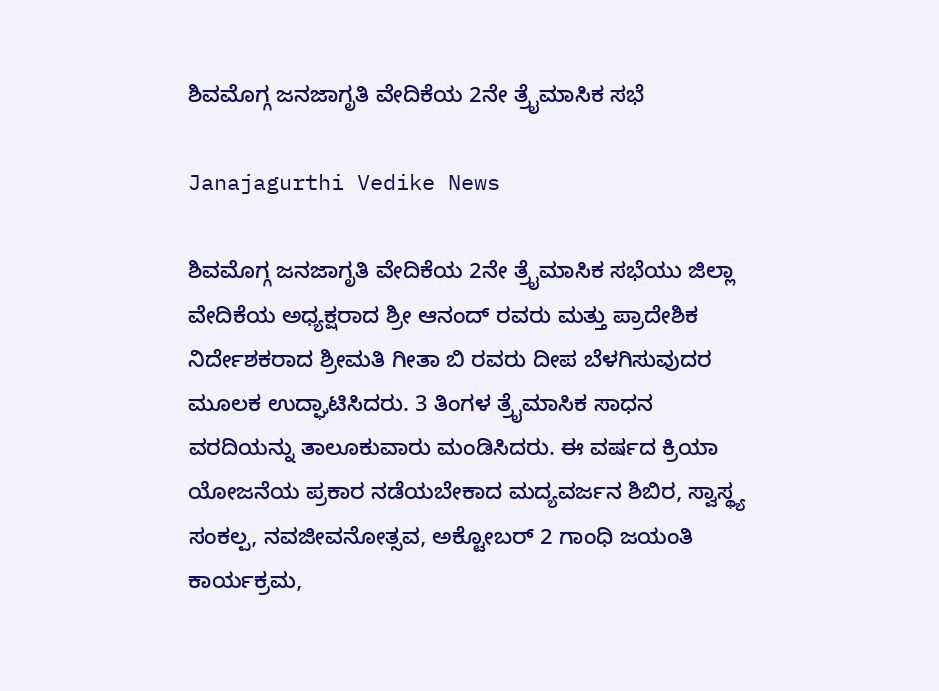ಶಿವಮೊಗ್ಗ ಜನಜಾಗೃತಿ ವೇದಿಕೆಯ 2ನೇ ತ್ರೈಮಾಸಿಕ ಸಭೆ

Janajagurthi Vedike News

ಶಿವಮೊಗ್ಗ ಜನಜಾಗೃತಿ ವೇದಿಕೆಯ 2ನೇ ತ್ರೈಮಾಸಿಕ ಸಭೆಯು ಜಿಲ್ಲಾ ವೇದಿಕೆಯ ಅಧ್ಯಕ್ಷರಾದ ಶ್ರೀ ಆನಂದ್ ರವರು ಮತ್ತು ಪ್ರಾದೇಶಿಕ ನಿರ್ದೇಶಕರಾದ ಶ್ರೀಮತಿ ಗೀತಾ ಬಿ ರವರು ದೀಪ ಬೆಳಗಿಸುವುದರ ಮೂಲಕ ಉದ್ಘಾಟಿಸಿದರು. 3 ತಿಂಗಳ ತ್ರೈಮಾಸಿಕ ಸಾಧನ ವರದಿಯನ್ನು ತಾಲೂಕುವಾರು ಮಂಡಿಸಿದರು. ಈ ವರ್ಷದ ಕ್ರಿಯಾ ಯೋಜನೆಯ ಪ್ರಕಾರ ನಡೆಯಬೇಕಾದ ಮದ್ಯವರ್ಜನ ಶಿಬಿರ, ಸ್ವಾಸ್ಥ್ಯ ಸಂಕಲ್ಪ, ನವಜೀವನೋತ್ಸವ, ಅಕ್ಟೋಬರ್ 2 ಗಾಂಧಿ ಜಯಂತಿ ಕಾರ್ಯಕ್ರಮ,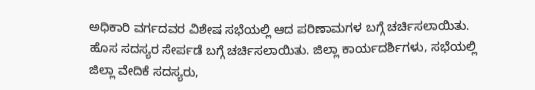ಅಧಿಕಾರಿ ವರ್ಗದವರ ವಿಶೇಷ ಸಭೆಯಲ್ಲಿ ಆದ ಪರಿಣಾಮಗಳ ಬಗ್ಗೆ ಚರ್ಚಿಸಲಾಯಿತು. ಹೊಸ ಸದಸ್ಯರ ಸೇರ್ಪಡೆ ಬಗ್ಗೆ ಚರ್ಚಿಸಲಾಯಿತು. ಜಿಲ್ಲಾ ಕಾರ್ಯದರ್ಶಿಗಳು, ಸಭೆಯಲ್ಲಿ ಜಿಲ್ಲಾ ವೇದಿಕೆ ಸದಸ್ಯರು,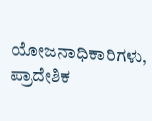ಯೋಜನಾಧಿಕಾರಿಗಳು, ಪ್ರಾದೇಶಿಕ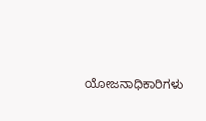ಯೋಜನಾಧಿಕಾರಿಗಳು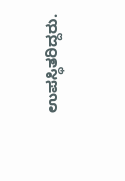ಉಪಸ್ಥಿತರಿದ್ದರು.